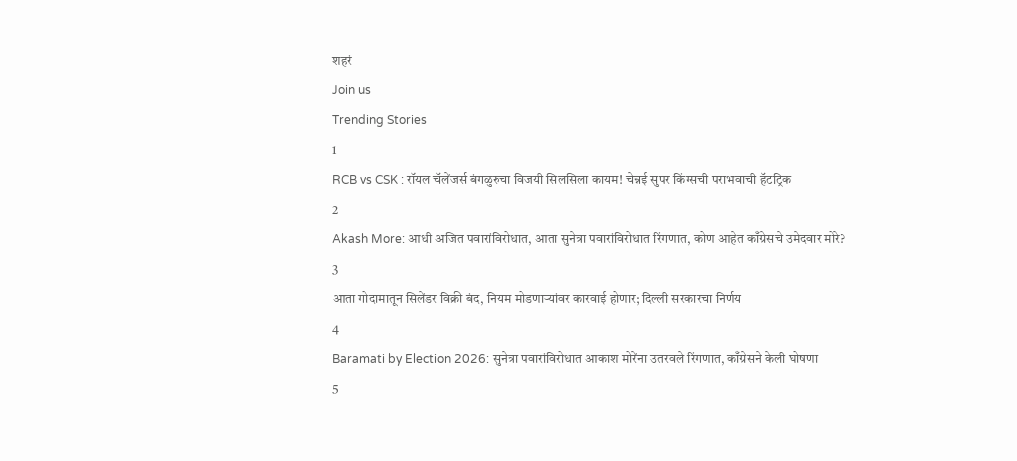शहरं
Join us
Trending Stories
1
RCB vs CSK : रॉयल चॅलेंजर्स बंगळुरुचा विजयी सिलसिला कायम! चेन्नई सुपर किंग्सची पराभवाची हॅटट्रिक
2
Akash More: आधी अजित पवारांविरोधात, आता सुनेत्रा पवारांविरोधात रिंगणात, कोण आहेत काँग्रेसचे उमेदवार मोरे?
3
आता गोदामातून सिलेंडर विक्री बंद, नियम मोडणाऱ्यांवर कारवाई होणार; दिल्ली सरकारचा निर्णय
4
Baramati by Election 2026: सुनेत्रा पवारांविरोधात आकाश मोरेंना उतरवले रिंगणात, काँग्रेसने केली घोषणा
5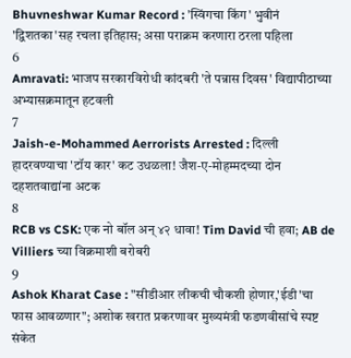Bhuvneshwar Kumar Record : 'स्विंगचा किंग' भुवीनं 'द्विशतका'सह रचला इतिहास; असा पराक्रम करणारा ठरला पहिला
6
Amravati: भाजप सरकारविरोधी कांदबरी 'ते पन्नास दिवस' विद्यापीठाच्या अभ्यासक्रमातून हटवली
7
Jaish-e-Mohammed Aerrorists Arrested : दिल्ली हादरवण्याचा 'टॉय कार' कट उधळला! जैश-ए-मोहम्मदच्या दोन दहशतवाद्यांना अटक
8
RCB vs CSK: एक नो बॉल अन् ४२ धावा! Tim David ची हवा; AB de Villiers च्या विक्रमाशी बरोबरी
9
Ashok Kharat Case : "सीडीआर लीकची चौकशी होणार,'ईडी'चा फास आवळणार"; अशोक खरात प्रकरणावर मुख्यमंत्री फडणवीसांचे स्पष्ट संकेत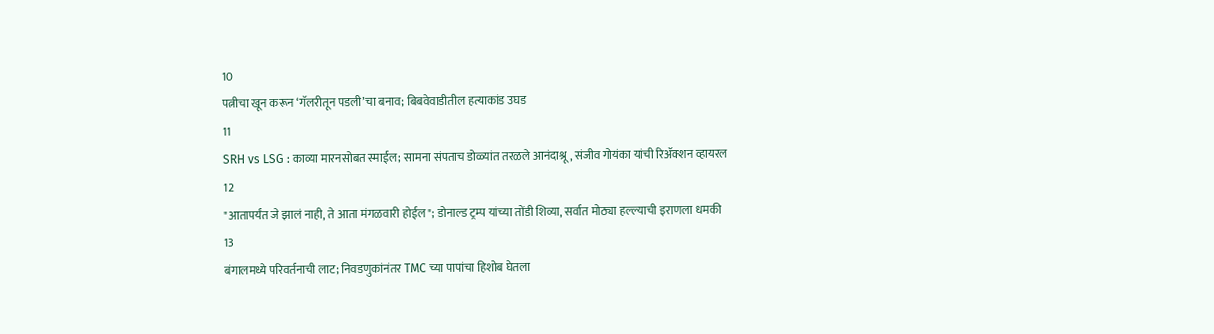10
पत्नीचा खून करून ‘गॅलरीतून पडली’चा बनाव; बिबवेवाडीतील हत्याकांड उघड
11
SRH vs LSG : काव्या मारनसोबत स्माईल; सामना संपताच डोळ्यांत तरळले आनंदाश्रू, संजीव गोयंका यांची रिॲक्शन व्हायरल
12
"आतापर्यंत जे झालं नाही, ते आता मंगळवारी होईल"; डोनाल्ड ट्रम्प यांच्या तोंडी शिव्या, सर्वात मोठ्या हल्ल्याची इराणला धमकी
13
बंगालमध्ये परिवर्तनाची लाट; निवडणुकांनंतर TMC च्या पापांचा हिशोब घेतला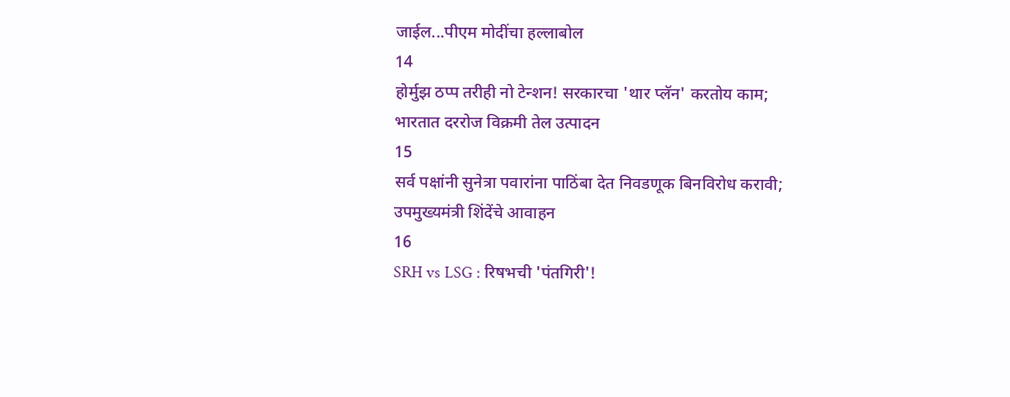जाईल...पीएम मोदींचा हल्लाबोल
14
होर्मुझ ठप्प तरीही नो टेन्शन! सरकारचा 'थार प्लॅन' करतोय काम; भारतात दररोज विक्रमी तेल उत्पादन
15
सर्व पक्षांनी सुनेत्रा पवारांना पाठिंबा देत निवडणूक बिनविरोध करावी; उपमुख्यमंत्री शिंदेंचे आवाहन
16
SRH vs LSG : रिषभची 'पंतगिरी'!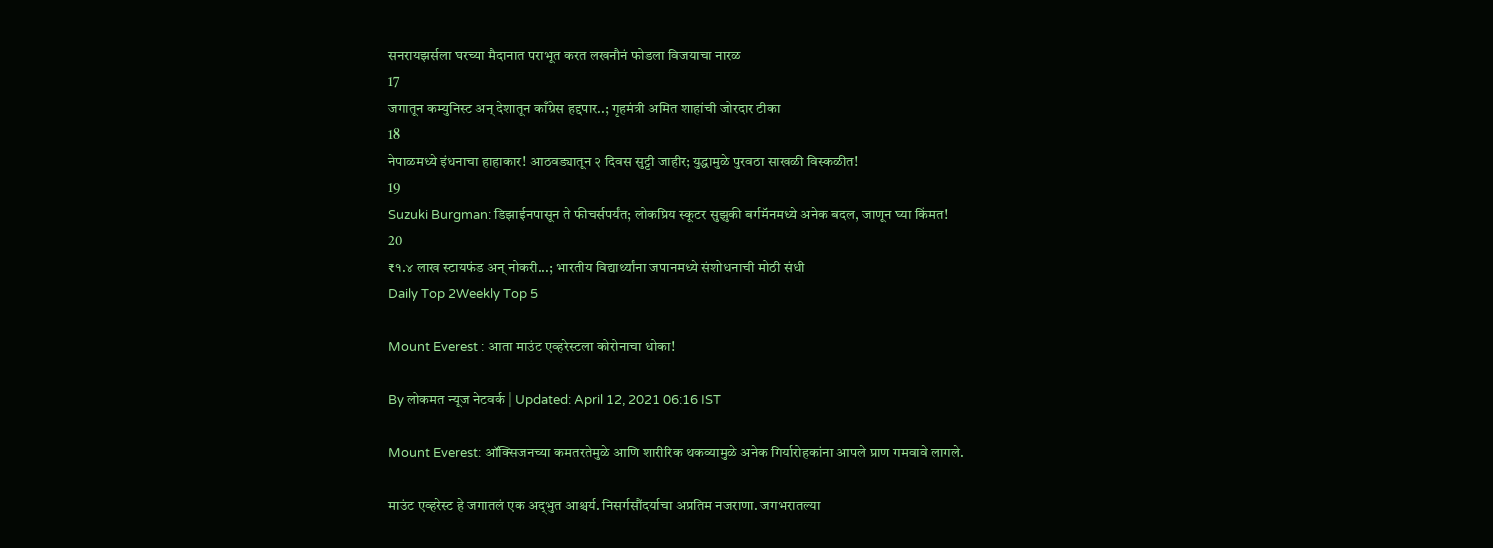सनरायझर्सला घरच्या मैदानात पराभूत करत लखनौनं फोडला विजयाचा नारळ
17
जगातून कम्युनिस्ट अन् देशातून काँग्रेस हद्दपार..; गृहमंत्री अमित शाहांची जोरदार टीका
18
नेपाळमध्ये इंधनाचा हाहाकार! आठवड्यातून २ दिवस सुट्टी जाहीर; युद्धामुळे पुरवठा साखळी विस्कळीत!
19
Suzuki Burgman: डिझाईनपासून ते फीचर्सपर्यंत; लोकप्रिय स्कूटर सुझुकी बर्गमॅनमध्ये अनेक बदल, जाणून घ्या किंमत!
20
₹१.४ लाख स्टायफंड अन् नोकरी...; भारतीय विद्यार्थ्यांना जपानमध्ये संशोधनाची मोठी संधी
Daily Top 2Weekly Top 5

Mount Everest : आता माउंट एव्हरेस्टला कोरोनाचा धोका!

By लोकमत न्यूज नेटवर्क | Updated: April 12, 2021 06:16 IST

Mount Everest: ऑक्सिजनच्या कमतरतेमुळे आणि शारीरिक थकव्यामुळे अनेक गिर्यारोहकांना आपले प्राण गमवावे लागले.

माउंट एव्हरेस्ट हे जगातलं एक अद‌्भुत आश्चर्य. निसर्गसौंदर्याचा अप्रतिम नजराणा. जगभरातल्या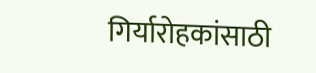गिर्यारोहकांसाठी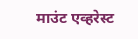माउंट एव्हरेस्ट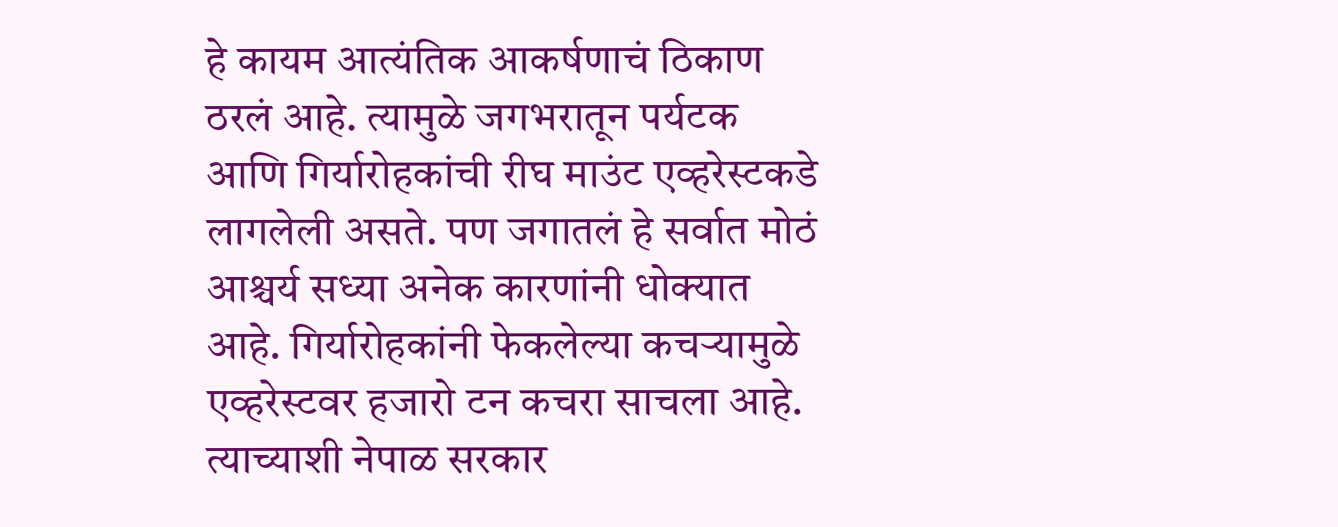हे कायम आत्यंतिक आकर्षणाचं ठिकाण ठरलं आहे. त्यामुळे जगभरातून पर्यटक आणि गिर्यारोहकांची रीघ माउंट एव्हरेस्टकडे लागलेली असते. पण जगातलं हे सर्वात मोठं आश्चर्य सध्या अनेक कारणांनी धोक्यात आहे. गिर्यारोहकांनी फेकलेल्या कचऱ्यामुळे एव्हरेस्टवर हजारो टन कचरा साचला आहे. त्याच्याशी नेपाळ सरकार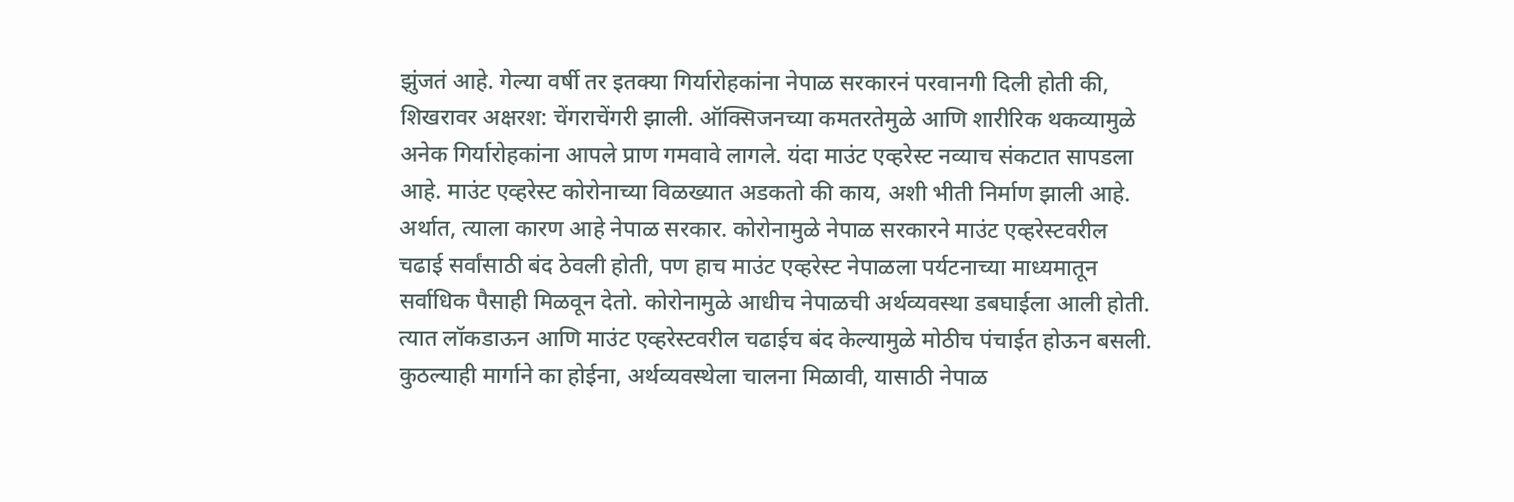झुंजतं आहे. गेल्या वर्षी तर इतक्या गिर्यारोहकांना नेपाळ सरकारनं परवानगी दिली होती की, शिखरावर अक्षरश: चेंगराचेंगरी झाली. ऑक्सिजनच्या कमतरतेमुळे आणि शारीरिक थकव्यामुळे अनेक गिर्यारोहकांना आपले प्राण गमवावे लागले. यंदा माउंट एव्हरेस्ट नव्याच संकटात सापडला आहे. माउंट एव्हरेस्ट कोरोनाच्या विळख्यात अडकतो की काय, अशी भीती निर्माण झाली आहे. अर्थात, त्याला कारण आहे नेपाळ सरकार. कोरोनामुळे नेपाळ सरकारने माउंट एव्हरेस्टवरील चढाई सर्वांसाठी बंद ठेवली होती, पण हाच माउंट एव्हरेस्ट नेपाळला पर्यटनाच्या माध्यमातून सर्वाधिक पैसाही मिळवून देतो. कोरोनामुळे आधीच नेपाळची अर्थव्यवस्था डबघाईला आली होती. त्यात लॉकडाऊन आणि माउंट एव्हरेस्टवरील चढाईच बंद केल्यामुळे मोठीच पंचाईत होऊन बसली. कुठल्याही मार्गाने का होईना, अर्थव्यवस्थेला चालना मिळावी, यासाठी नेपाळ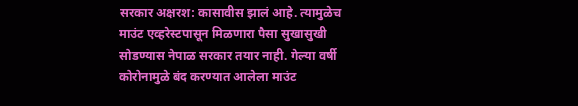सरकार अक्षरश: कासावीस झालं आहे. त्यामुळेच माउंट एव्हरेस्टपासून मिळणारा पैसा सुखासुखी सोडण्यास नेपाळ सरकार तयार नाही. गेल्या वर्षी कोरोनामुळे बंद करण्यात आलेला माउंट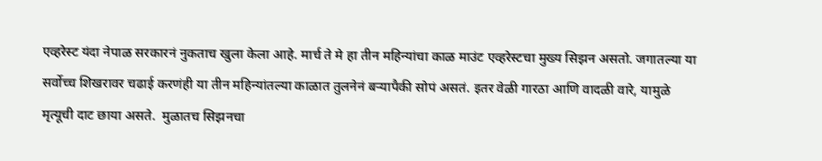एव्हरेस्ट यंदा नेपाळ सरकारनं नुकताच खुला केला आहे. मार्च ते मे हा तीन महिन्यांचा काळ माउंट एव्हरेस्टचा मुख्य सिझन असतो. जगातल्या या सर्वोच्च शिखरावर चढाई करणंही या तीन महिन्यांतल्या काळात तुलनेनं बऱ्यापैकी सोपं असतं. इतर वेळी गारठा आणि वादळी वारे, यामुळे मृत्यूची दाट छाया असते.  मुळातच सिझनचा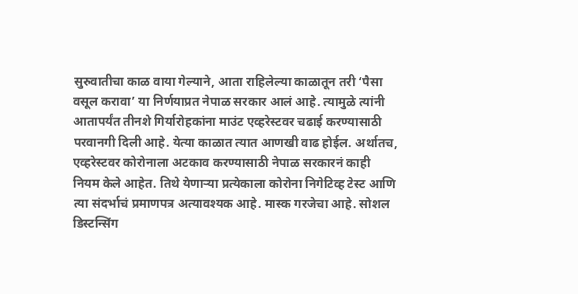सुरुवातीचा काळ वाया गेल्याने, आता राहिलेल्या काळातून तरी ‘पैसा वसूल करावा’ या निर्णयाप्रत नेपाळ सरकार आलं आहे. त्यामुळे त्यांनी आतापर्यंत तीनशे गिर्यारोहकांना माउंट एव्हरेस्टवर चढाई करण्यासाठी परवानगी दिली आहे. येत्या काळात त्यात आणखी वाढ होईल. अर्थातच, एव्हरेस्टवर कोरोनाला अटकाव करण्यासाठी नेपाळ सरकारनं काही नियम केले आहेत. तिथे येणाऱ्या प्रत्येकाला कोरोना निगेटिव्ह टेस्ट आणि त्या संदर्भाचं प्रमाणपत्र अत्यावश्यक आहे. मास्क गरजेचा आहे. सोशल डिस्टन्सिंग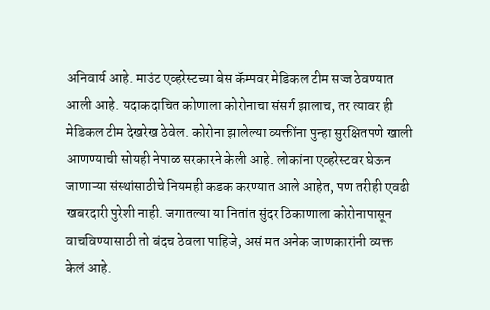अनिवार्य आहे. माउंट एव्हरेस्टच्या बेस कॅम्पवर मेडिकल टीम सज्ज ठेवण्यात आली आहे. यदाकदाचित कोणाला कोरोनाचा संसर्ग झालाच, तर त्यावर ही मेडिकल टीम देखरेख ठेवेल. कोरोना झालेल्या व्यक्तींना पुन्हा सुरक्षितपणे खाली आणण्याची सोयही नेपाळ सरकारने केली आहे. लोकांना एव्हरेस्टवर घेऊन जाणाऱ्या संस्थांसाठीचे नियमही कडक करण्यात आले आहेत, पण तरीही एवढी खबरदारी पुरेशी नाही. जगातल्या या नितांत सुंदर ठिकाणाला कोरोनापासून वाचविण्यासाठी तो बंदच ठेवला पाहिजे, असं मत अनेक जाणकारांनी व्यक्त केलं आहे.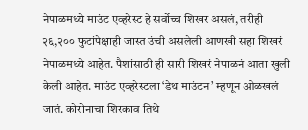नेपाळमध्ये माउंट एव्हरेस्ट हे सर्वोच्च शिखर असलं, तरीही २६,२०० फुटांपेक्षाही जास्त उंची असलेली आणखी सहा शिखरं नेपाळमध्ये आहेत. पैशांसाठी ही सारी शिखरं नेपाळनं आता खुली केली आहेत. माउंट एव्हरेस्टला ‘डेथ माउंटन’ म्हणून ओळखलं जातं. कोरोनाचा शिरकाव तिथे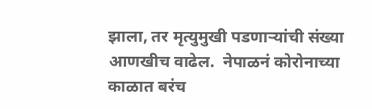झाला, तर मृत्युमुखी पडणाऱ्यांची संख्या आणखीच वाढेल.  नेपाळनं कोरोनाच्या काळात बरंच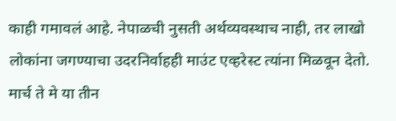काही गमावलं आहे. नेपाळची नुसती अर्थव्यवस्थाच नाही, तर लाखो लोकांना जगण्याचा उदरनिर्वाहही माउंट एव्हरेस्ट त्यांना मिळवून देतो. मार्च ते मे या तीन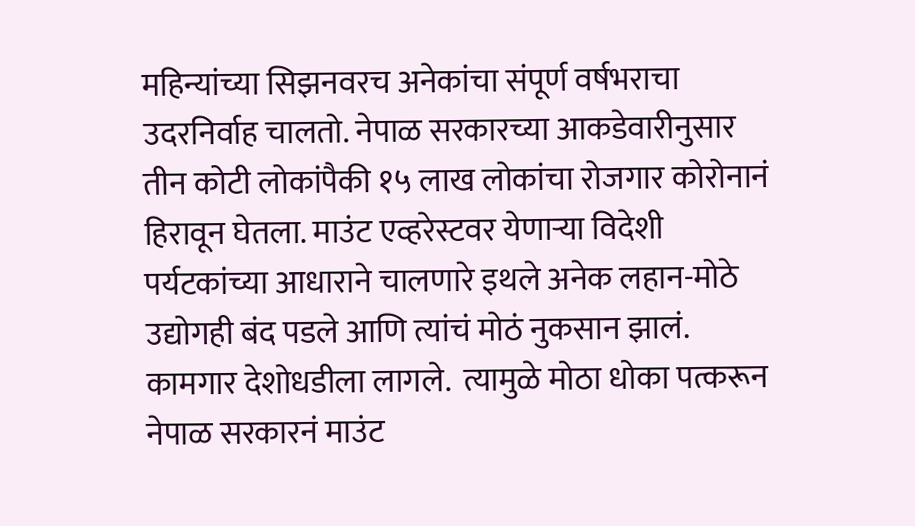महिन्यांच्या सिझनवरच अनेकांचा संपूर्ण वर्षभराचा उदरनिर्वाह चालतो. नेपाळ सरकारच्या आकडेवारीनुसार तीन कोटी लोकांपैकी १५ लाख लोकांचा रोजगार कोरोनानं हिरावून घेतला. माउंट एव्हरेस्टवर येणाऱ्या विदेशी पर्यटकांच्या आधाराने चालणारे इथले अनेक लहान-मोठे उद्योगही बंद पडले आणि त्यांचं मोठं नुकसान झालं. कामगार देशोधडीला लागले.  त्यामुळे मोठा धोका पत्करून नेपाळ सरकारनं माउंट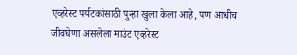एव्हरेस्ट पर्यटकांसाठी पुन्हा खुला केला आहे, पण आधीच जीवघेणा असलेला माउंट एव्हरेस्ट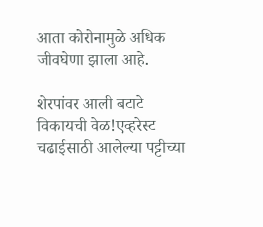आता कोरोनामुळे अधिक जीवघेणा झाला आहे.

शेरपांवर आली बटाटे विकायची वेळ!एव्हरेस्ट चढाईसाठी आलेल्या पट्टीच्या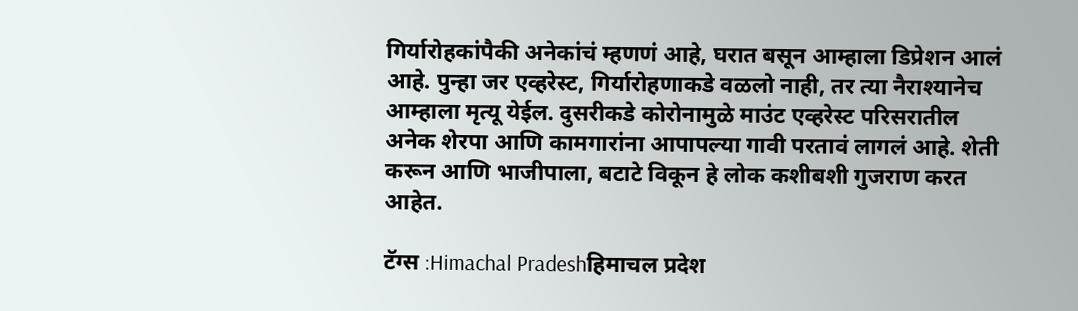गिर्यारोहकांपैकी अनेकांचं म्हणणं आहे, घरात बसून आम्हाला डिप्रेशन आलं आहे. पुन्हा जर एव्हरेस्ट, गिर्यारोहणाकडे वळलो नाही, तर त्या नैराश्यानेच आम्हाला मृत्यू येईल. दुसरीकडे कोरोनामुळे माउंट एव्हरेस्ट परिसरातील अनेक शेरपा आणि कामगारांना आपापल्या गावी परतावं लागलं आहे. शेती करून आणि भाजीपाला, बटाटे विकून हे लोक कशीबशी गुजराण करत आहेत.

टॅग्स :Himachal Pradeshहिमाचल प्रदेश